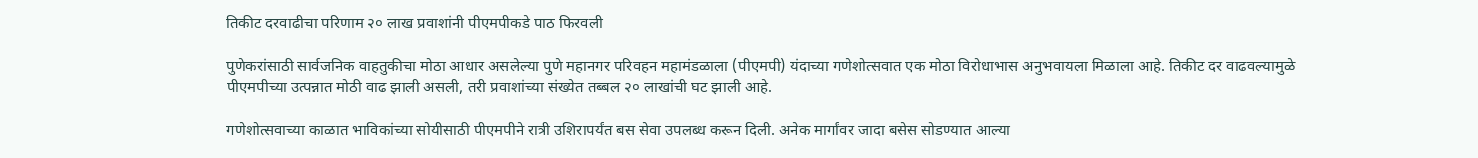तिकीट दरवाढीचा परिणाम २० लाख प्रवाशांनी पीएमपीकडे पाठ फिरवली

पुणेकरांसाठी सार्वजनिक वाहतुकीचा मोठा आधार असलेल्या पुणे महानगर परिवहन महामंडळाला (पीएमपी) यंदाच्या गणेशोत्सवात एक मोठा विरोधाभास अनुभवायला मिळाला आहे. तिकीट दर वाढवल्यामुळे पीएमपीच्या उत्पन्नात मोठी वाढ झाली असली, तरी प्रवाशांच्या संख्येत तब्बल २० लाखांची घट झाली आहे.

गणेशोत्सवाच्या काळात भाविकांच्या सोयीसाठी पीएमपीने रात्री उशिरापर्यंत बस सेवा उपलब्ध करून दिली. अनेक मार्गांवर जादा बसेस सोडण्यात आल्या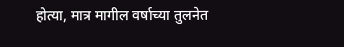होत्या, मात्र मागील वर्षाच्या तुलनेत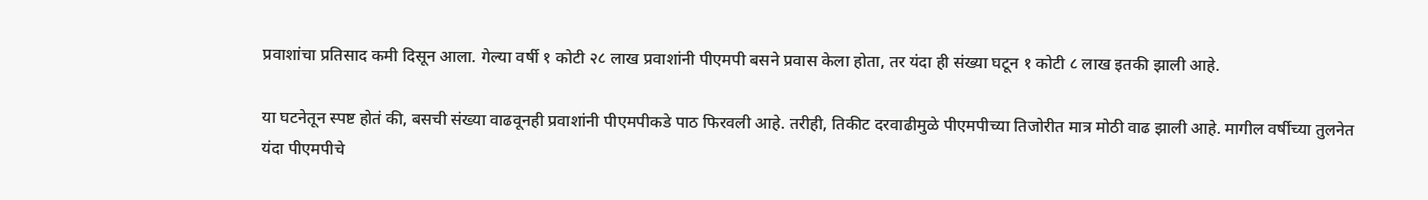प्रवाशांचा प्रतिसाद कमी दिसून आला. गेल्या वर्षी १ कोटी २८ लाख प्रवाशांनी पीएमपी बसने प्रवास केला होता, तर यंदा ही संख्या घटून १ कोटी ८ लाख इतकी झाली आहे.

या घटनेतून स्पष्ट होतं की, बसची संख्या वाढवूनही प्रवाशांनी पीएमपीकडे पाठ फिरवली आहे. तरीही, तिकीट दरवाढीमुळे पीएमपीच्या तिजोरीत मात्र मोठी वाढ झाली आहे. मागील वर्षीच्या तुलनेत यंदा पीएमपीचे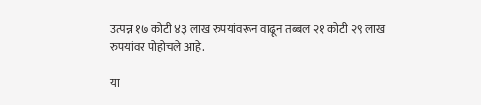उत्पन्न १७ कोटी ४३ लाख रुपयांवरून वाढून तब्बल २१ कोटी २९ लाख रुपयांवर पोहोचले आहे.

या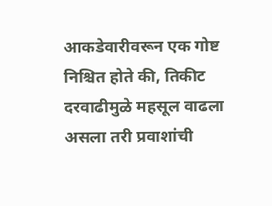आकडेवारीवरून एक गोष्ट निश्चित होते की, तिकीट दरवाढीमुळे महसूल वाढला असला तरी प्रवाशांची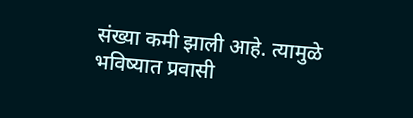संख्या कमी झाली आहे. त्यामुळे भविष्यात प्रवासी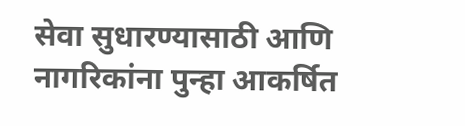सेवा सुधारण्यासाठी आणि नागरिकांना पुन्हा आकर्षित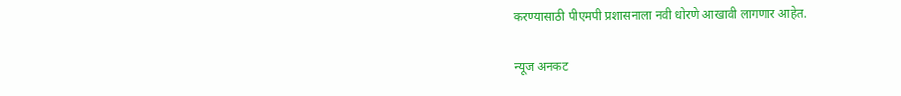करण्यासाठी पीएमपी प्रशासनाला नवी धोरणे आखावी लागणार आहेत.

न्यूज अनकट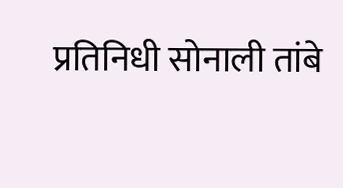प्रतिनिधी सोनाली तांबे